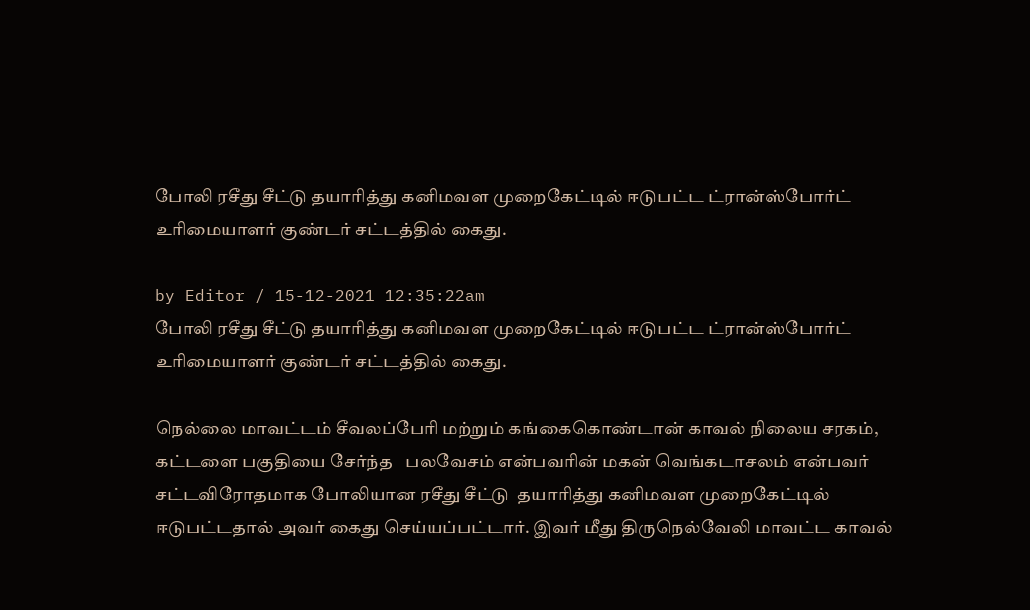போலி ரசீது சீட்டு தயாரித்து கனிமவள முறைகேட்டில் ஈடுபட்ட ட்ரான்ஸ்போர்ட் உரிமையாளர் குண்டர் சட்டத்தில் கைது.

by Editor / 15-12-2021 12:35:22am
போலி ரசீது சீட்டு தயாரித்து கனிமவள முறைகேட்டில் ஈடுபட்ட ட்ரான்ஸ்போர்ட் உரிமையாளர் குண்டர் சட்டத்தில் கைது.

நெல்லை மாவட்டம் சீவலப்பேரி மற்றும் கங்கைகொண்டான் காவல் நிலைய சரகம்,  கட்டளை பகுதியை சேர்ந்த   பலவேசம் என்பவரின் மகன் வெங்கடாசலம் என்பவர் சட்டவிரோதமாக போலியான ரசீது சீட்டு  தயாரித்து கனிமவள முறைகேட்டில் ஈடுபட்டதால் அவர் கைது செய்யப்பட்டார். இவர் மீது திருநெல்வேலி மாவட்ட காவல்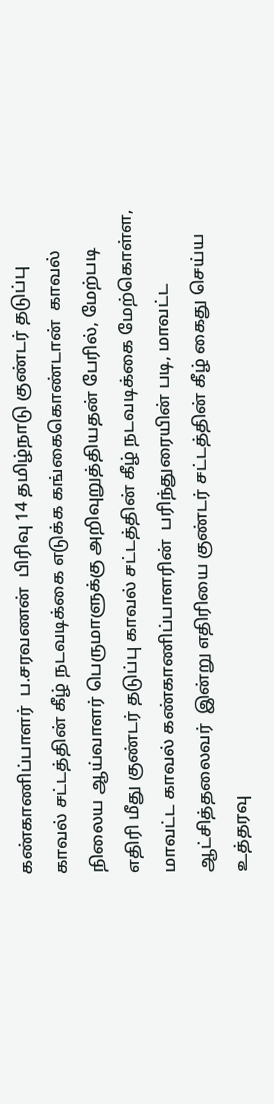கண்காணிப்பாளர்  ப.சரவணன்  பிரிவு 14 தமிழ்நாடு குண்டர் தடுப்பு காவல் சட்டத்தின் கீழ் நடவடிக்கை எடுக்க கங்கைகொண்டான்  காவல் நிலைய ஆய்வாளர் பெருமாளுக்கு அறிவுறுத்தியதன் பேரில், மேற்படி எதிரி மீது குண்டர் தடுப்பு காவல் சட்டத்தின் கீழ் நடவடிக்கை மேற்கொள்ள, மாவட்ட காவல் கண்காணிப்பாளரின்  பரிந்துரையின் படி, மாவட்ட ஆட்சித்தலைவர்  இன்று எதிரியை குண்டர் சட்டத்தின் கீழ் கைது செய்ய உத்தரவு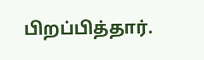பிறப்பித்தார்.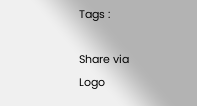Tags :

Share via
Logo